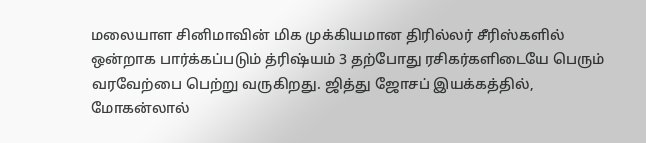மலையாள சினிமாவின் மிக முக்கியமான திரில்லர் சீரிஸ்களில் ஒன்றாக பார்க்கப்படும் த்ரிஷ்யம் 3 தற்போது ரசிகர்களிடையே பெரும் வரவேற்பை பெற்று வருகிறது. ஜித்து ஜோசப் இயக்கத்தில், மோகன்லால்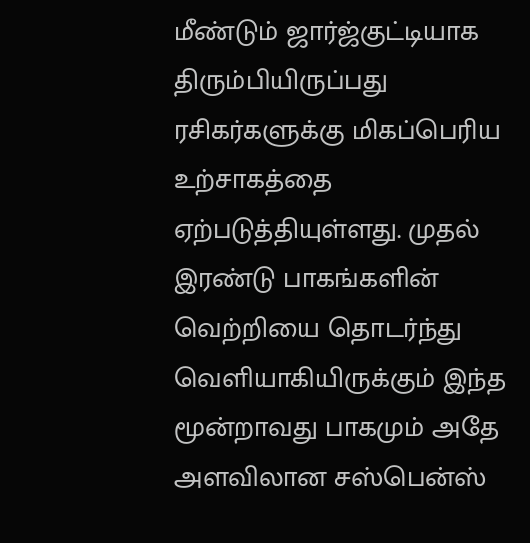மீண்டும் ஜார்ஜ்குட்டியாக திரும்பியிருப்பது ரசிகர்களுக்கு மிகப்பெரிய உற்சாகத்தை ஏற்படுத்தியுள்ளது. முதல் இரண்டு பாகங்களின் வெற்றியை தொடர்ந்து வெளியாகியிருக்கும் இந்த மூன்றாவது பாகமும் அதே அளவிலான சஸ்பென்ஸ்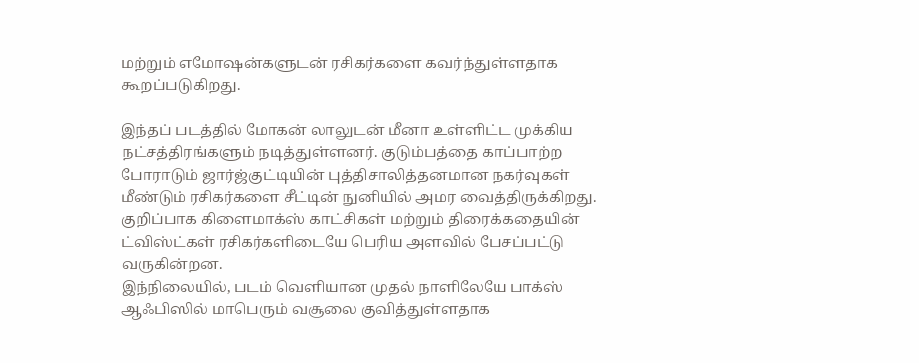மற்றும் எமோஷன்களுடன் ரசிகர்களை கவர்ந்துள்ளதாக கூறப்படுகிறது.

இந்தப் படத்தில் மோகன் லாலுடன் மீனா உள்ளிட்ட முக்கிய நட்சத்திரங்களும் நடித்துள்ளனர். குடும்பத்தை காப்பாற்ற போராடும் ஜார்ஜ்குட்டியின் புத்திசாலித்தனமான நகர்வுகள் மீண்டும் ரசிகர்களை சீட்டின் நுனியில் அமர வைத்திருக்கிறது. குறிப்பாக கிளைமாக்ஸ் காட்சிகள் மற்றும் திரைக்கதையின் ட்விஸ்ட்கள் ரசிகர்களிடையே பெரிய அளவில் பேசப்பட்டு வருகின்றன.
இந்நிலையில், படம் வெளியான முதல் நாளிலேயே பாக்ஸ் ஆஃபிஸில் மாபெரும் வசூலை குவித்துள்ளதாக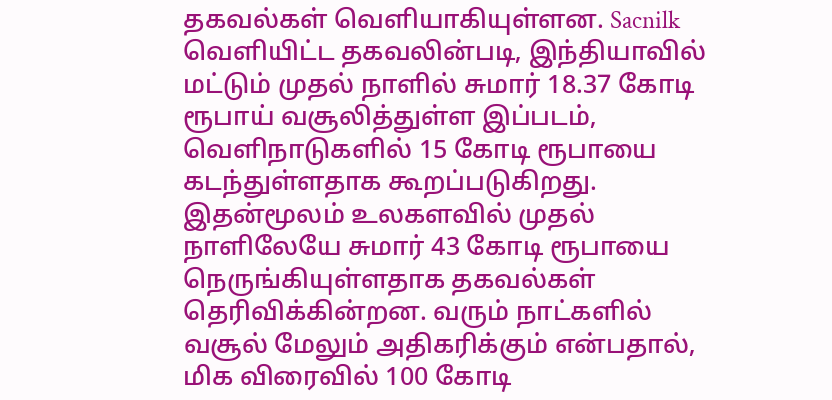தகவல்கள் வெளியாகியுள்ளன. Sacnilk வெளியிட்ட தகவலின்படி, இந்தியாவில் மட்டும் முதல் நாளில் சுமார் 18.37 கோடி ரூபாய் வசூலித்துள்ள இப்படம், வெளிநாடுகளில் 15 கோடி ரூபாயை கடந்துள்ளதாக கூறப்படுகிறது.
இதன்மூலம் உலகளவில் முதல் நாளிலேயே சுமார் 43 கோடி ரூபாயை நெருங்கியுள்ளதாக தகவல்கள் தெரிவிக்கின்றன. வரும் நாட்களில் வசூல் மேலும் அதிகரிக்கும் என்பதால், மிக விரைவில் 100 கோடி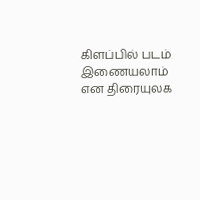கிளப்பில் படம் இணையலாம் என திரையுலக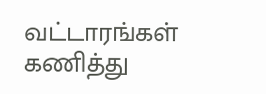வட்டாரங்கள் கணித்து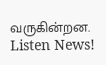வருகின்றன.
Listen News!